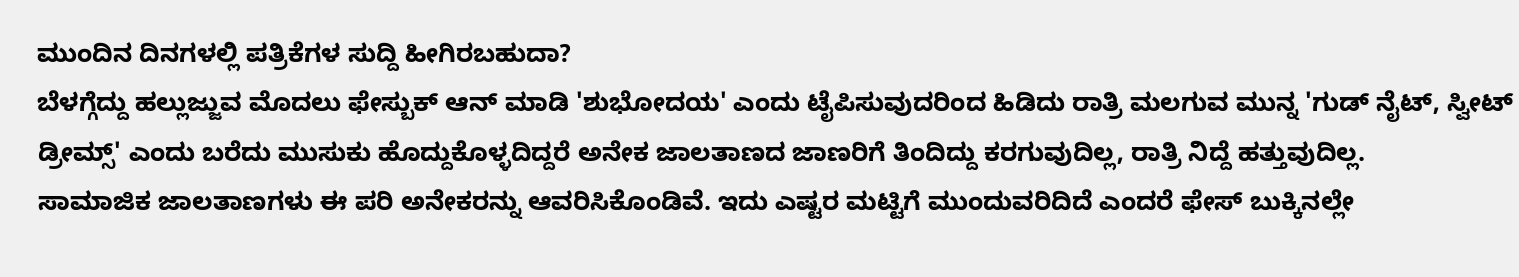ಮುಂದಿನ ದಿನಗಳಲ್ಲಿ ಪತ್ರಿಕೆಗಳ ಸುದ್ದಿ ಹೀಗಿರಬಹುದಾ?
ಬೆಳಗ್ಗೆದ್ದು ಹಲ್ಲುಜ್ಜುವ ಮೊದಲು ಫೇಸ್ಬುಕ್ ಆನ್ ಮಾಡಿ 'ಶುಭೋದಯ' ಎಂದು ಟೈಪಿಸುವುದರಿಂದ ಹಿಡಿದು ರಾತ್ರಿ ಮಲಗುವ ಮುನ್ನ 'ಗುಡ್ ನೈಟ್, ಸ್ವೀಟ್ ಡ್ರೀಮ್ಸ್' ಎಂದು ಬರೆದು ಮುಸುಕು ಹೊದ್ದುಕೊಳ್ಳದಿದ್ದರೆ ಅನೇಕ ಜಾಲತಾಣದ ಜಾಣರಿಗೆ ತಿಂದಿದ್ದು ಕರಗುವುದಿಲ್ಲ, ರಾತ್ರಿ ನಿದ್ದೆ ಹತ್ತುವುದಿಲ್ಲ.
ಸಾಮಾಜಿಕ ಜಾಲತಾಣಗಳು ಈ ಪರಿ ಅನೇಕರನ್ನು ಆವರಿಸಿಕೊಂಡಿವೆ. ಇದು ಎಷ್ಟರ ಮಟ್ಟಿಗೆ ಮುಂದುವರಿದಿದೆ ಎಂದರೆ ಫೇಸ್ ಬುಕ್ಕಿನಲ್ಲೇ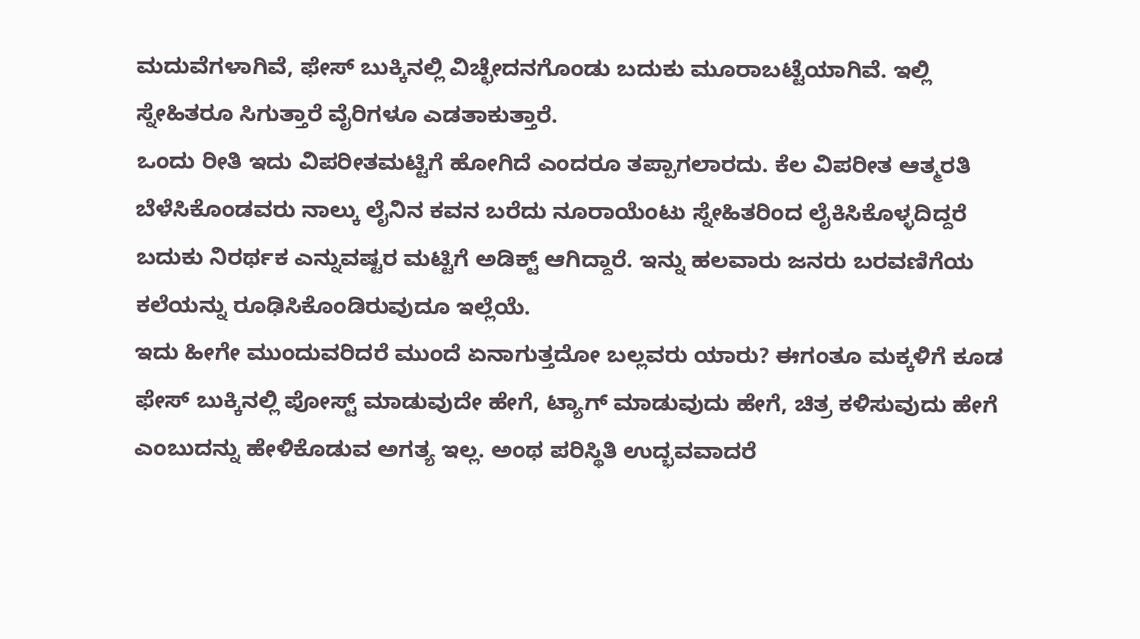ಮದುವೆಗಳಾಗಿವೆ, ಫೇಸ್ ಬುಕ್ಕಿನಲ್ಲಿ ವಿಚ್ಛೇದನಗೊಂಡು ಬದುಕು ಮೂರಾಬಟ್ಟೆಯಾಗಿವೆ. ಇಲ್ಲಿ ಸ್ನೇಹಿತರೂ ಸಿಗುತ್ತಾರೆ ವೈರಿಗಳೂ ಎಡತಾಕುತ್ತಾರೆ.
ಒಂದು ರೀತಿ ಇದು ವಿಪರೀತಮಟ್ಟಿಗೆ ಹೋಗಿದೆ ಎಂದರೂ ತಪ್ಪಾಗಲಾರದು. ಕೆಲ ವಿಪರೀತ ಆತ್ಮರತಿ ಬೆಳೆಸಿಕೊಂಡವರು ನಾಲ್ಕು ಲೈನಿನ ಕವನ ಬರೆದು ನೂರಾಯೆಂಟು ಸ್ನೇಹಿತರಿಂದ ಲೈಕಿಸಿಕೊಳ್ಳದಿದ್ದರೆ ಬದುಕು ನಿರರ್ಥಕ ಎನ್ನುವಷ್ಟರ ಮಟ್ಟಿಗೆ ಅಡಿಕ್ಟ್ ಆಗಿದ್ದಾರೆ. ಇನ್ನು ಹಲವಾರು ಜನರು ಬರವಣಿಗೆಯ ಕಲೆಯನ್ನು ರೂಢಿಸಿಕೊಂಡಿರುವುದೂ ಇಲ್ಲೆಯೆ.
ಇದು ಹೀಗೇ ಮುಂದುವರಿದರೆ ಮುಂದೆ ಏನಾಗುತ್ತದೋ ಬಲ್ಲವರು ಯಾರು? ಈಗಂತೂ ಮಕ್ಕಳಿಗೆ ಕೂಡ ಫೇಸ್ ಬುಕ್ಕಿನಲ್ಲಿ ಪೋಸ್ಟ್ ಮಾಡುವುದೇ ಹೇಗೆ, ಟ್ಯಾಗ್ ಮಾಡುವುದು ಹೇಗೆ, ಚಿತ್ರ ಕಳಿಸುವುದು ಹೇಗೆ ಎಂಬುದನ್ನು ಹೇಳಿಕೊಡುವ ಅಗತ್ಯ ಇಲ್ಲ. ಅಂಥ ಪರಿಸ್ಥಿತಿ ಉದ್ಭವವಾದರೆ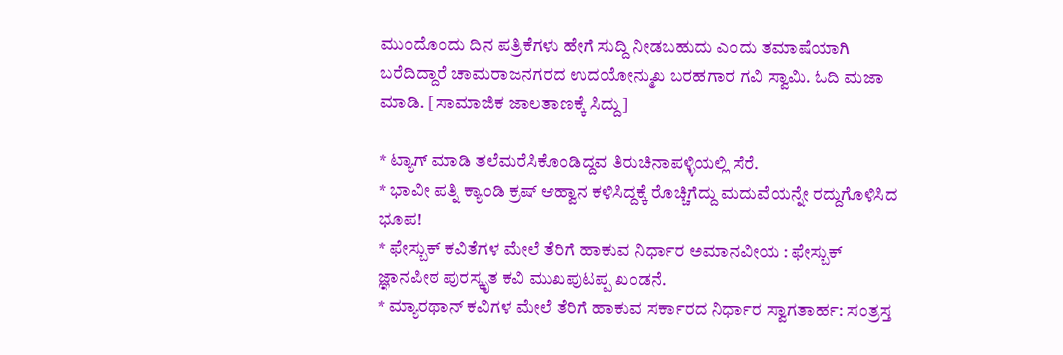ಮುಂದೊಂದು ದಿನ ಪತ್ರಿಕೆಗಳು ಹೇಗೆ ಸುದ್ದಿ ನೀಡಬಹುದು ಎಂದು ತಮಾಷೆಯಾಗಿ ಬರೆದಿದ್ದಾರೆ ಚಾಮರಾಜನಗರದ ಉದಯೋನ್ಮುಖ ಬರಹಗಾರ ಗವಿ ಸ್ವಾಮಿ. ಓದಿ ಮಜಾ ಮಾಡಿ. [ಸಾಮಾಜಿಕ ಜಾಲತಾಣಕ್ಕೆ ಸಿದ್ದು]

* ಟ್ಯಾಗ್ ಮಾಡಿ ತಲೆಮರೆಸಿಕೊಂಡಿದ್ದವ ತಿರುಚಿನಾಪಳ್ಳಿಯಲ್ಲಿ ಸೆರೆ.
* ಭಾವೀ ಪತ್ನಿ ಕ್ಯಾಂಡಿ ಕ್ರಷ್ ಆಹ್ವಾನ ಕಳಿಸಿದ್ದಕ್ಕೆ ರೊಚ್ಚಿಗೆದ್ದು ಮದುವೆಯನ್ನೇ ರದ್ದುಗೊಳಿಸಿದ ಭೂಪ!
* ಫೇಸ್ಬುಕ್ ಕವಿತೆಗಳ ಮೇಲೆ ತೆರಿಗೆ ಹಾಕುವ ನಿರ್ಧಾರ ಅಮಾನವೀಯ : ಫೇಸ್ಬುಕ್ ಜ್ಞಾನಪೀಠ ಪುರಸ್ಕೃತ ಕವಿ ಮುಖಪುಟಪ್ಪ ಖಂಡನೆ.
* ಮ್ಯಾರಥಾನ್ ಕವಿಗಳ ಮೇಲೆ ತೆರಿಗೆ ಹಾಕುವ ಸರ್ಕಾರದ ನಿರ್ಧಾರ ಸ್ವಾಗತಾರ್ಹ: ಸಂತ್ರಸ್ತ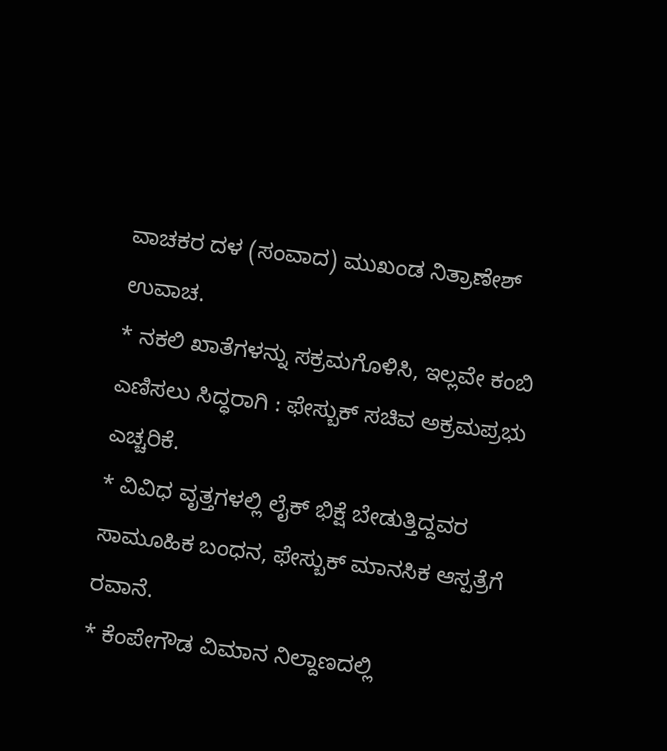ವಾಚಕರ ದಳ (ಸಂವಾದ) ಮುಖಂಡ ನಿತ್ರಾಣೇಶ್ ಉವಾಚ.
* ನಕಲಿ ಖಾತೆಗಳನ್ನು ಸಕ್ರಮಗೊಳಿಸಿ, ಇಲ್ಲವೇ ಕಂಬಿ ಎಣಿಸಲು ಸಿದ್ಧರಾಗಿ : ಫೇಸ್ಬುಕ್ ಸಚಿವ ಅಕ್ರಮಪ್ರಭು ಎಚ್ಚರಿಕೆ.
* ವಿವಿಧ ವೃತ್ತಗಳಲ್ಲಿ ಲೈಕ್ ಭಿಕ್ಷೆ ಬೇಡುತ್ತಿದ್ದವರ ಸಾಮೂಹಿಕ ಬಂಧನ, ಫೇಸ್ಬುಕ್ ಮಾನಸಿಕ ಆಸ್ಪತ್ರೆಗೆ ರವಾನೆ.
* ಕೆಂಪೇಗೌಡ ವಿಮಾನ ನಿಲ್ದಾಣದಲ್ಲಿ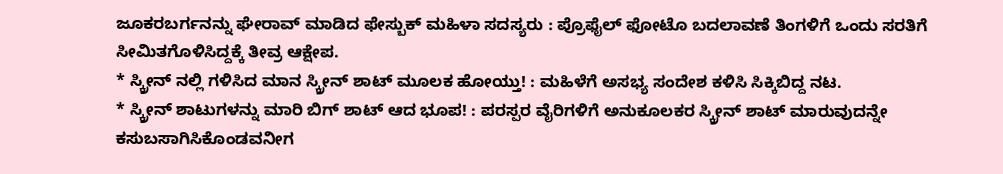ಜೂಕರಬರ್ಗನನ್ನು ಘೇರಾವ್ ಮಾಡಿದ ಫೇಸ್ಬುಕ್ ಮಹಿಳಾ ಸದಸ್ಯರು : ಪ್ರೊಫೈಲ್ ಫೋಟೊ ಬದಲಾವಣೆ ತಿಂಗಳಿಗೆ ಒಂದು ಸರತಿಗೆ ಸೀಮಿತಗೊಳಿಸಿದ್ದಕ್ಕೆ ತೀವ್ರ ಆಕ್ಷೇಪ.
* ಸ್ಕ್ರೀನ್ ನಲ್ಲಿ ಗಳಿಸಿದ ಮಾನ ಸ್ಕ್ರೀನ್ ಶಾಟ್ ಮೂಲಕ ಹೋಯ್ತು! : ಮಹಿಳೆಗೆ ಅಸಭ್ಯ ಸಂದೇಶ ಕಳಿಸಿ ಸಿಕ್ಕಿಬಿದ್ದ ನಟ.
* ಸ್ಕ್ರೀನ್ ಶಾಟುಗಳನ್ನು ಮಾರಿ ಬಿಗ್ ಶಾಟ್ ಆದ ಭೂಪ! : ಪರಸ್ಪರ ವೈರಿಗಳಿಗೆ ಅನುಕೂಲಕರ ಸ್ಕ್ರೀನ್ ಶಾಟ್ ಮಾರುವುದನ್ನೇ ಕಸುಬಸಾಗಿಸಿಕೊಂಡವನೀಗ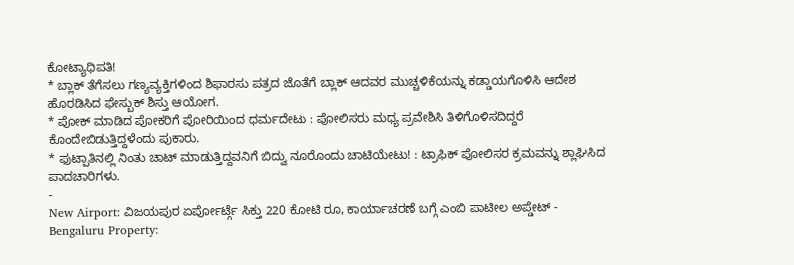ಕೋಟ್ಯಾಧಿಪತಿ!
* ಬ್ಲಾಕ್ ತೆಗೆಸಲು ಗಣ್ಯವ್ಯಕ್ತಿಗಳಿಂದ ಶಿಫಾರಸು ಪತ್ರದ ಜೊತೆಗೆ ಬ್ಲಾಕ್ ಆದವರ ಮುಚ್ಚಳಿಕೆಯನ್ನು ಕಡ್ಡಾಯಗೊಳಿಸಿ ಆದೇಶ ಹೊರಡಿಸಿದ ಫೇಸ್ಬುಕ್ ಶಿಸ್ತು ಆಯೋಗ.
* ಪೋಕ್ ಮಾಡಿದ ಪೋಕರಿಗೆ ಪೋರಿಯಿಂದ ಧರ್ಮದೇಟು : ಪೋಲಿಸರು ಮಧ್ಯ ಪ್ರವೇಶಿಸಿ ತಿಳಿಗೊಳಿಸದಿದ್ದರೆ ಕೊಂದೇಬಿಡುತ್ತಿದ್ದಳೆಂದು ಪುಕಾರು.
* ಫುಟ್ಪಾತಿನಲ್ಲಿ ನಿಂತು ಚಾಟ್ ಮಾಡುತ್ತಿದ್ದವನಿಗೆ ಬಿದ್ವು ನೂರೊಂದು ಚಾಟಿಯೇಟು! : ಟ್ರಾಫಿಕ್ ಪೋಲಿಸರ ಕ್ರಮವನ್ನು ಶ್ಲಾಘಿಸಿದ ಪಾದಚಾರಿಗಳು.
-
New Airport: ವಿಜಯಪುರ ಏರ್ಪೋರ್ಟ್ಗೆ ಸಿಕ್ತು 220 ಕೋಟಿ ರೂ, ಕಾರ್ಯಾಚರಣೆ ಬಗ್ಗೆ ಎಂಬಿ ಪಾಟೀಲ ಅಪ್ಡೇಟ್ -
Bengaluru Property: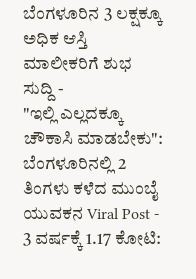ಬೆಂಗಳೂರಿನ 3 ಲಕ್ಷಕ್ಕೂ ಅಧಿಕ ಆಸ್ತಿ ಮಾಲೀಕರಿಗೆ ಶುಭ ಸುದ್ದಿ -
"ಇಲ್ಲಿ ಎಲ್ಲದಕ್ಕೂ ಚೌಕಾಸಿ ಮಾಡಬೇಕು": ಬೆಂಗಳೂರಿನಲ್ಲಿ 2 ತಿಂಗಳು ಕಳೆದ ಮುಂಬೈ ಯುವಕನ Viral Post -
3 ವರ್ಷಕ್ಕೆ 1.17 ಕೋಟಿ: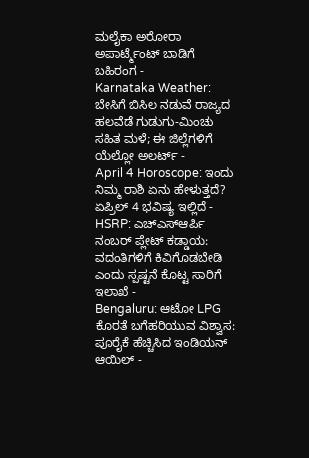ಮಲೈಕಾ ಅರೋರಾ ಅಪಾರ್ಟ್ಮೆಂಟ್ ಬಾಡಿಗೆ ಬಹಿರಂಗ -
Karnataka Weather: ಬೇಸಿಗೆ ಬಿಸಿಲ ನಡುವೆ ರಾಜ್ಯದ ಹಲವೆಡೆ ಗುಡುಗು-ಮಿಂಚು ಸಹಿತ ಮಳೆ; ಈ ಜಿಲ್ಲೆಗಳಿಗೆ ಯೆಲ್ಲೋ ಅಲರ್ಟ್ -
April 4 Horoscope: ಇಂದು ನಿಮ್ಮ ರಾಶಿ ಏನು ಹೇಳುತ್ತದೆ? ಏಪ್ರಿಲ್ 4 ಭವಿಷ್ಯ ಇಲ್ಲಿದೆ -
HSRP: ಎಚ್ಎಸ್ಆರ್ಪಿ ನಂಬರ್ ಪ್ಲೇಟ್ ಕಡ್ಡಾಯ: ವದಂತಿಗಳಿಗೆ ಕಿವಿಗೊಡಬೇಡಿ ಎಂದು ಸ್ಪಷ್ಟನೆ ಕೊಟ್ಟ ಸಾರಿಗೆ ಇಲಾಖೆ -
Bengaluru: ಆಟೋ LPG ಕೊರತೆ ಬಗೆಹರಿಯುವ ವಿಶ್ವಾಸ: ಪೂರೈಕೆ ಹೆಚ್ಚಿಸಿದ ಇಂಡಿಯನ್ ಆಯಿಲ್ -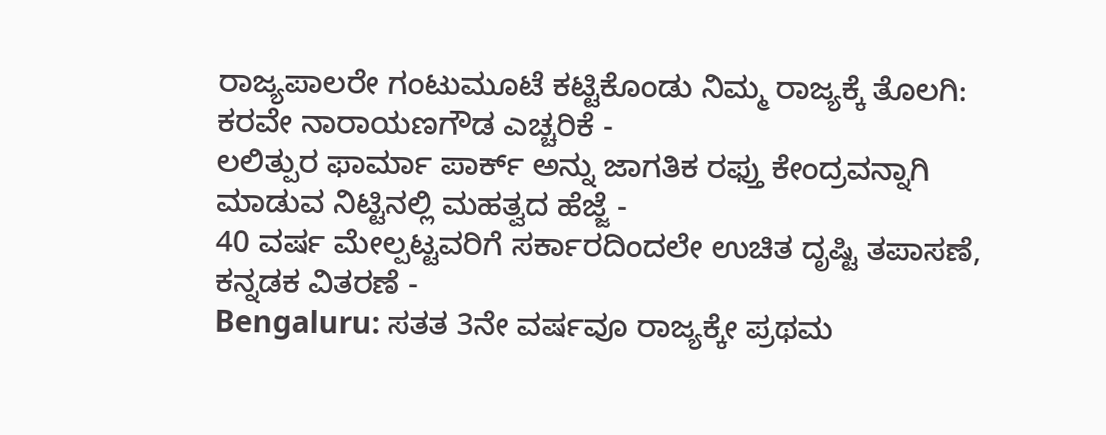ರಾಜ್ಯಪಾಲರೇ ಗಂಟುಮೂಟೆ ಕಟ್ಟಿಕೊಂಡು ನಿಮ್ಮ ರಾಜ್ಯಕ್ಕೆ ತೊಲಗಿ: ಕರವೇ ನಾರಾಯಣಗೌಡ ಎಚ್ಚರಿಕೆ -
ಲಲಿತ್ಪುರ ಫಾರ್ಮಾ ಪಾರ್ಕ್ ಅನ್ನು ಜಾಗತಿಕ ರಫ್ತು ಕೇಂದ್ರವನ್ನಾಗಿ ಮಾಡುವ ನಿಟ್ಟಿನಲ್ಲಿ ಮಹತ್ವದ ಹೆಜ್ಜೆ -
40 ವರ್ಷ ಮೇಲ್ಪಟ್ಟವರಿಗೆ ಸರ್ಕಾರದಿಂದಲೇ ಉಚಿತ ದೃಷ್ಟಿ ತಪಾಸಣೆ, ಕನ್ನಡಕ ವಿತರಣೆ -
Bengaluru: ಸತತ 3ನೇ ವರ್ಷವೂ ರಾಜ್ಯಕ್ಕೇ ಪ್ರಥಮ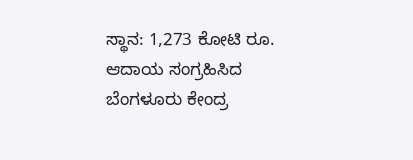ಸ್ಥಾನ: 1,273 ಕೋಟಿ ರೂ. ಆದಾಯ ಸಂಗ್ರಹಿಸಿದ ಬೆಂಗಳೂರು ಕೇಂದ್ರ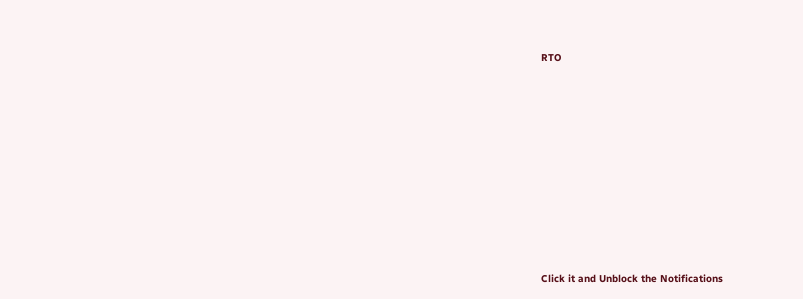RTO












Click it and Unblock the Notifications